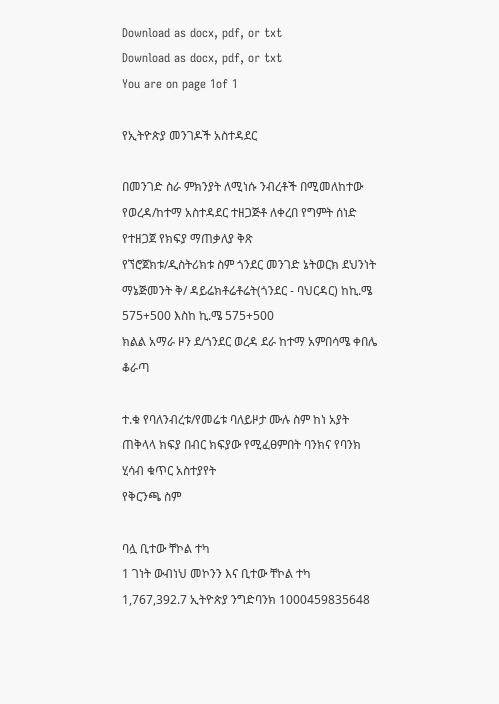Download as docx, pdf, or txt
Download as docx, pdf, or txt
You are on page 1of 1

የኢትዮጵያ መንገዶች አስተዳደር

በመንገድ ስራ ምክንያት ለሚነሱ ንብረቶች በሚመለከተው የወረዳ/ከተማ አስተዳደር ተዘጋጅቶ ለቀረበ የግምት ሰነድ የተዘጋጀ የክፍያ ማጠቃለያ ቅጽ
የኘሮጀክቱ/ዲስትሪክቱ ስም ጎንደር መንገድ ኔትወርክ ደህንነት ማኔጅመንት ቅ/ ዳይሬክቶሬቶሬት(ጎንደር - ባህርዳር) ከኪ.ሜ 575+500 እስከ ኪ.ሜ 575+500
ክልል አማራ ዞን ደ/ጎንደር ወረዳ ደራ ከተማ አምበሳሜ ቀበሌ ቆራጣ

ተ.ቁ የባለንብረቱ/የመሬቱ ባለይዞታ ሙሉ ስም ከነ አያት ጠቅላላ ክፍያ በብር ክፍያው የሚፈፀምበት ባንክና የባንክ ሂሳብ ቁጥር አስተያየት
የቅርንጫ ስም

ባሏ ቢተው ቸኮል ተካ
1 ገነት ውብነህ መኮንን እና ቢተው ቸኮል ተካ 1,767,392.7 ኢትዮጵያ ንግድባንክ 1000459835648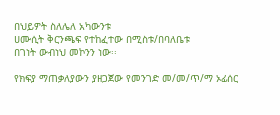በህይዎት ስለሌለ አካውንቱ
ሀሙሲት ቅርንጫፍ የተከፈተው በሚስቱ/በባለቤቱ
በገነት ውብነህ መኮንን ነው፡፡

የክፍያ ማጠቃለያውን ያዘጋጀው የመንገድ መ/መ/ጥ/ማ ኦፊሰር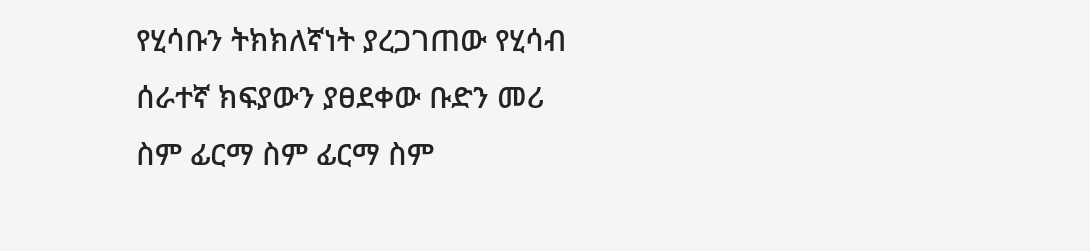የሂሳቡን ትክክለኛነት ያረጋገጠው የሂሳብ ሰራተኛ ክፍያውን ያፀደቀው ቡድን መሪ
ስም ፊርማ ስም ፊርማ ስም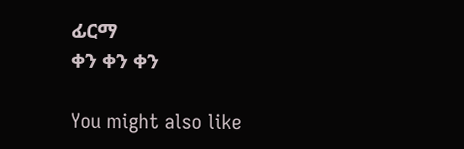ፊርማ
ቀን ቀን ቀን

You might also like